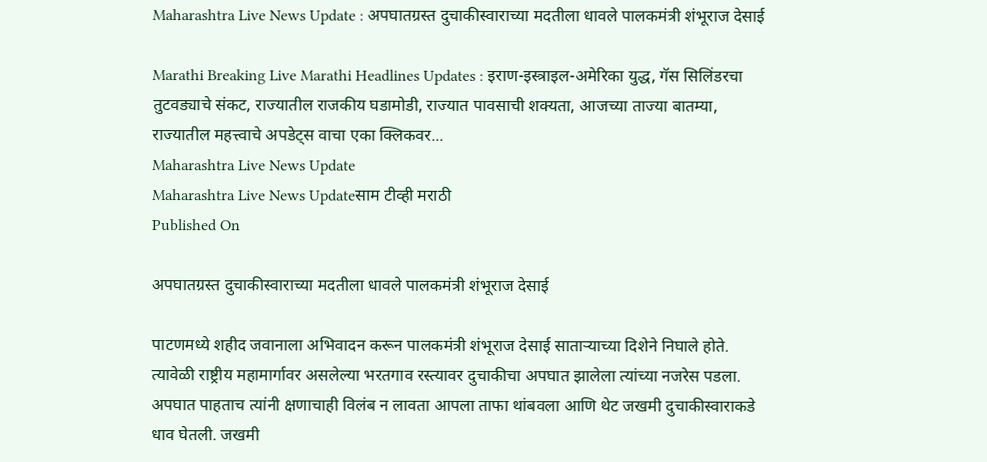Maharashtra Live News Update : अपघातग्रस्त दुचाकीस्वाराच्या मदतीला धावले पालकमंत्री शंभूराज देसाई

Marathi Breaking Live Marathi Headlines Updates : इराण-इस्त्राइल-अमेरिका युद्ध, गॅस सिलिंडरचा तुटवड्याचे संकट, राज्यातील राजकीय घडामोडी, राज्यात पावसाची शक्यता, आजच्या ताज्या बातम्या, राज्यातील महत्त्वाचे अपडेट्स वाचा एका क्लिकवर...
Maharashtra Live News Update
Maharashtra Live News Updateसाम टीव्ही मराठी
Published On

अपघातग्रस्त दुचाकीस्वाराच्या मदतीला धावले पालकमंत्री शंभूराज देसाई

पाटणमध्ये शहीद जवानाला अभिवादन करून पालकमंत्री शंभूराज देसाई साताऱ्याच्या दिशेने निघाले होते. त्यावेळी राष्ट्रीय महामार्गावर असलेल्या भरतगाव रस्त्यावर दुचाकीचा अपघात झालेला त्यांच्या नजरेस पडला. अपघात पाहताच त्यांनी क्षणाचाही विलंब न लावता आपला ताफा थांबवला आणि थेट जखमी दुचाकीस्वाराकडे धाव घेतली. जखमी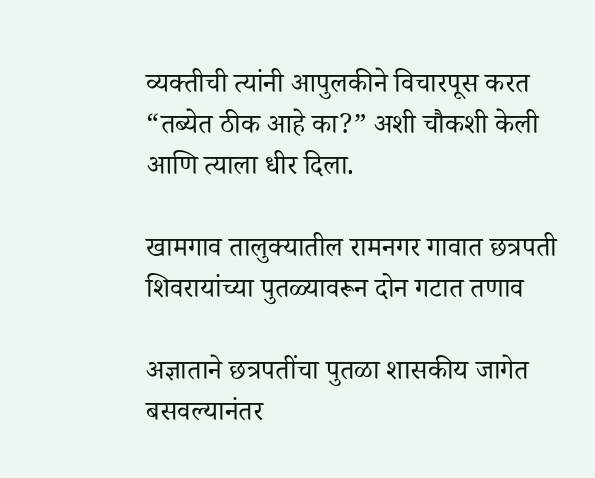व्यक्तीची त्यांनी आपुलकीने विचारपूस करत “तब्येत ठीक आहे का?” अशी चौकशी केली आणि त्याला धीर दिला.

खामगाव तालुक्यातील रामनगर गावात छत्रपती शिवरायांच्या पुतळ्यावरून दोन गटात तणाव

अज्ञाताने छत्रपतींचा पुतळा शासकीय जागेत बसवल्यानंतर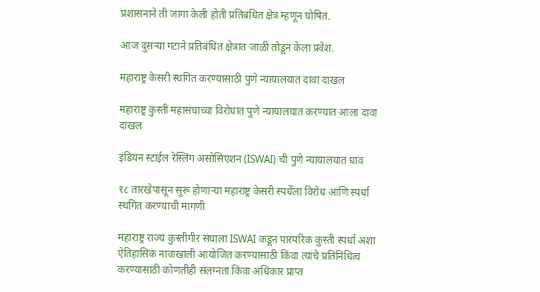प्रशासनाने ती जागा केली होती प्रतिबंधित क्षेत्र म्हणून घोषित.

आज दुसऱ्या गटाने प्रतिबंधित क्षेत्रात जाळी तोडून केला प्रवेश.

महाराष्ट्र केसरी स्थगित करण्यासाठी पुणे न्यायालयात दावा दाखल

महाराष्ट्र कुस्ती महासंघाच्या विरोधात पुणे न्यायालयात करण्यात आला दावा दाखल

इंडियन स्टाईल रेस्लिंग असोसिएशन (ISWAI) ची पुणे न्यायालयात धाव

१८ तारखेपासून सुरू होणाऱ्या महाराष्ट्र केसरी स्पर्धेला विरोध आणि स्पर्धा स्थगित करण्याची मागणी

महाराष्ट्र राज्य कुस्तीगीर संघाला ISWAI कडून पारंपरिक कुस्ती स्पर्धा अशा ऐतिहासिक नावाखाली आयोजित करण्यासाठी किंवा त्यांचे प्रतिनिधित्व करण्यासाठी कोणतीही संलग्नता किंवा अधिकार प्राप्त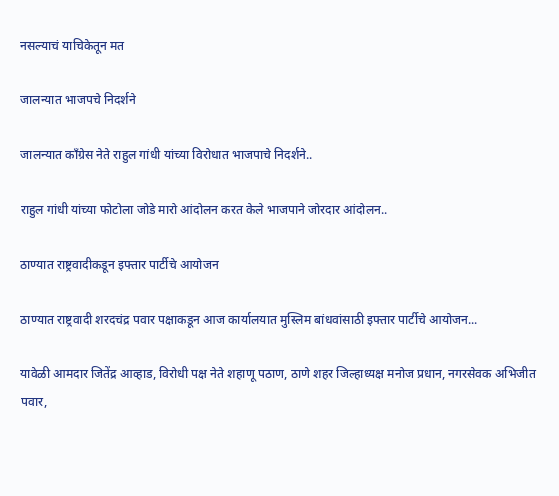नसल्याचं याचिकेतून मत

जालन्यात भाजपचे निदर्शने

जालन्यात काँग्रेस नेते राहुल गांधी यांच्या विरोधात भाजपाचे निदर्शने..

राहुल गांधी यांच्या फोटोला जोडे मारो आंदोलन करत केले भाजपाने जोरदार आंदोलन..

ठाण्यात राष्ट्रवादीकडून इफ्तार पार्टीचे आयोजन

ठाण्यात राष्ट्रवादी शरदचंद्र पवार पक्षाकडून आज कार्यालयात मुस्लिम बांधवांसाठी इफ्तार पार्टीचे आयोजन...

यावेळी आमदार जितेंद्र आव्हाड, विरोधी पक्ष नेते शहाणू पठाण, ठाणे शहर जिल्हाध्यक्ष मनोज प्रधान, नगरसेवक अभिजीत पवार,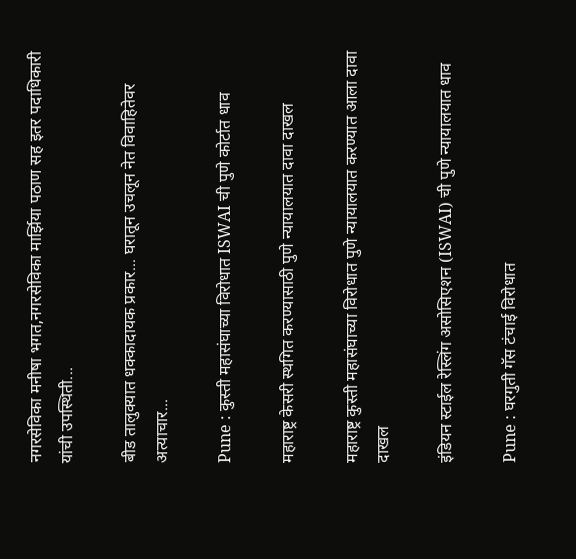नगरसेविका मनीषा भगत,नगरसेविका मार्झिया पठाण सह इतर पदाधिकारी यांची उपस्थिती...

बीड तालुक्यात धक्कादायक प्रकार... घरातून उचलून नेत विवाहितेवर अत्याचार...

Pune : कुस्ती महासंघाच्या विरोधात ISWAI ची पुणे कोर्टात धाव

महाराष्ट्र केसरी स्थगित करण्यासाठी पुणे न्यायालयात दावा दाखल

महाराष्ट्र कुस्ती महासंघाच्या विरोधात पुणे न्यायालयात करण्यात आला दावा दाखल

इंडियन स्टाईल रेस्लिंग असोसिएशन (ISWAI) ची पुणे न्यायालयात धाव

Pune : घरगुती गॅस टंचाई विरोधात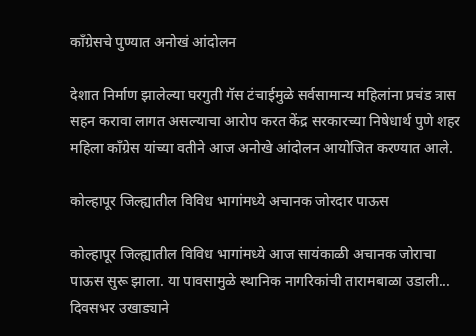काँग्रेसचे पुण्यात अनोखं आंदोलन

देशात निर्माण झालेल्या घरगुती गॅस टंचाईमुळे सर्वसामान्य महिलांना प्रचंड त्रास सहन करावा लागत असल्याचा आरोप करत केंद्र सरकारच्या निषेधार्थ पुणे शहर महिला काँग्रेस यांच्या वतीने आज अनोखे आंदोलन आयोजित करण्यात आले.

कोल्हापूर जिल्ह्यातील विविध भागांमध्ये अचानक जोरदार पाऊस

कोल्हापूर जिल्ह्यातील विविध भागांमध्ये आज सायंकाळी अचानक जोराचा पाऊस सुरू झाला. या पावसामुळे स्थानिक नागरिकांची तारामबाळा उडाली... दिवसभर उखाड्याने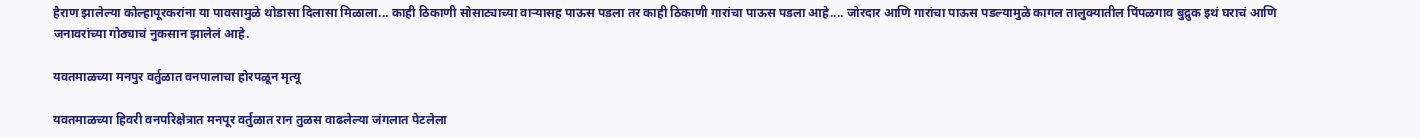हैराण झालेल्या कोल्हापूरकरांना या पावसामुळे थोडासा दिलासा मिळाला... काही ठिकाणी सोसाट्याच्या वाऱ्यासह पाऊस पडला तर काही ठिकाणी गारांचा पाऊस पडला आहे.... जोरदार आणि गारांचा पाऊस पडल्यामुळे कागल तालुक्यातील पिंपळगाव बुद्रुक इथं घराचं आणि जनावरांच्या गोठ्याचं नुकसान झालेलं आहे.

यवतमाळच्या मनपुर वर्तुळात वनपालाचा होरपळून मृत्यू

यवतमाळच्या हिवरी वनपरिक्षेत्रात मनपूर वर्तुळात रान तुळस वाढलेल्या जंगलात पेटलेला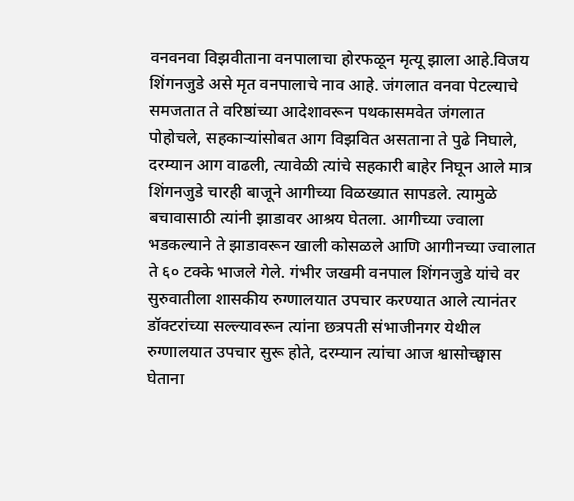वनवनवा विझवीताना वनपालाचा होरफळून मृत्यू झाला आहे.विजय शिंगनजुडे असे मृत वनपालाचे नाव आहे. जंगलात वनवा पेटल्याचे समजतात ते वरिष्ठांच्या आदेशावरून पथकासमवेत जंगलात पोहोचले, सहकाऱ्यांसोबत आग विझवित असताना ते पुढे निघाले, दरम्यान आग वाढली, त्यावेळी त्यांचे सहकारी बाहेर निघून आले मात्र शिंगनजुडे चारही बाजूने आगीच्या विळख्यात सापडले. त्यामुळे बचावासाठी त्यांनी झाडावर आश्रय घेतला. आगीच्या ज्वाला भडकल्याने ते झाडावरून खाली कोसळले आणि आगीनच्या ज्वालात ते ६० टक्के भाजले गेले. गंभीर जखमी वनपाल शिंगनजुडे यांचे वर सुरुवातीला शासकीय रुग्णालयात उपचार करण्यात आले त्यानंतर डॉक्टरांच्या सल्ल्यावरून त्यांना छत्रपती संभाजीनगर येथील रुग्णालयात उपचार सुरू होते, दरम्यान त्यांचा आज श्वासोच्छ्वास घेताना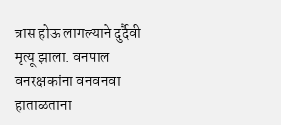त्रास होऊ लागल्याने दुर्दैवी मृत्यू झाला. वनपाल वनरक्षकांना वनवनवा हाताळताना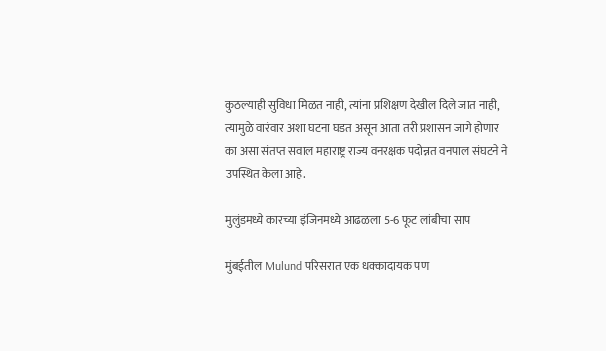कुठल्याही सुविधा मिळत नाही, त्यांना प्रशिक्षण देखील दिले जात नाही, त्यामुळे वारंवार अशा घटना घडत असून आता तरी प्रशासन जागे होणार का असा संतप्त सवाल महाराष्ट्र राज्य वनरक्षक पदोन्नत वनपाल संघटने ने उपस्थित केला आहे.

मुलुंडमध्ये कारच्या इंजिनमध्ये आढळला 5-6 फूट लांबीचा साप

मुंबईतील Mulund परिसरात एक धक्कादायक पण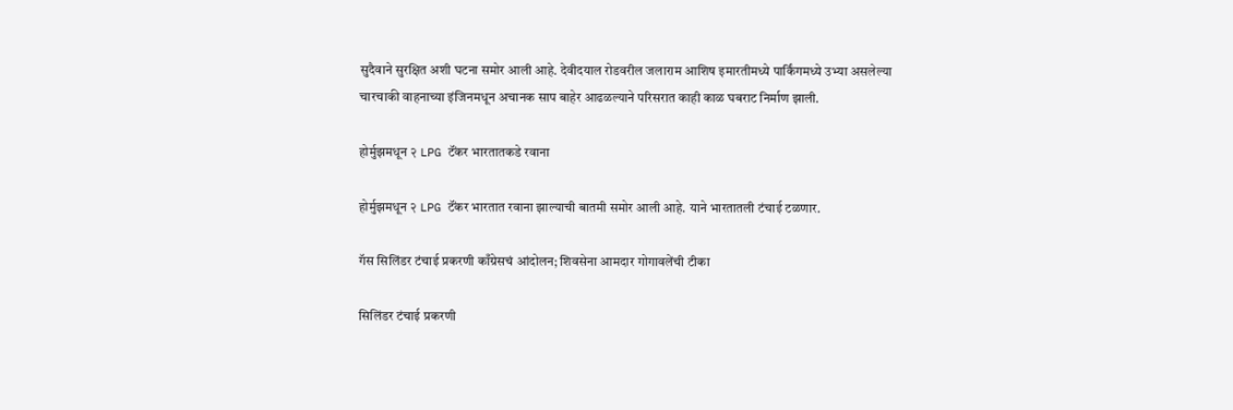सुदैवाने सुरक्षित अशी घटना समोर आली आहे. देवीदयाल रोडवरील जलाराम आशिष इमारतीमध्ये पार्किंगमध्ये उभ्या असलेल्या चारचाकी वाहनाच्या इंजिनमधून अचानक साप बाहेर आढळल्याने परिसरात काही काळ घबराट निर्माण झाली.

होर्मुझमधून २ LPG टॅंकर भारतातकडे रवाना

होर्मुझमधून २ LPG टॅंकर भारतात रवाना झाल्याची बातमी समोर आली आहे. याने भारतातली टंचाई टळणार.

गॅस सिलिंडर टंचाई प्रकरणी काँग्रेसचं आंदोलन; शिवसेना आमदार गोगावलेंची टीका

सिलिंडर टंचाई प्रकरणी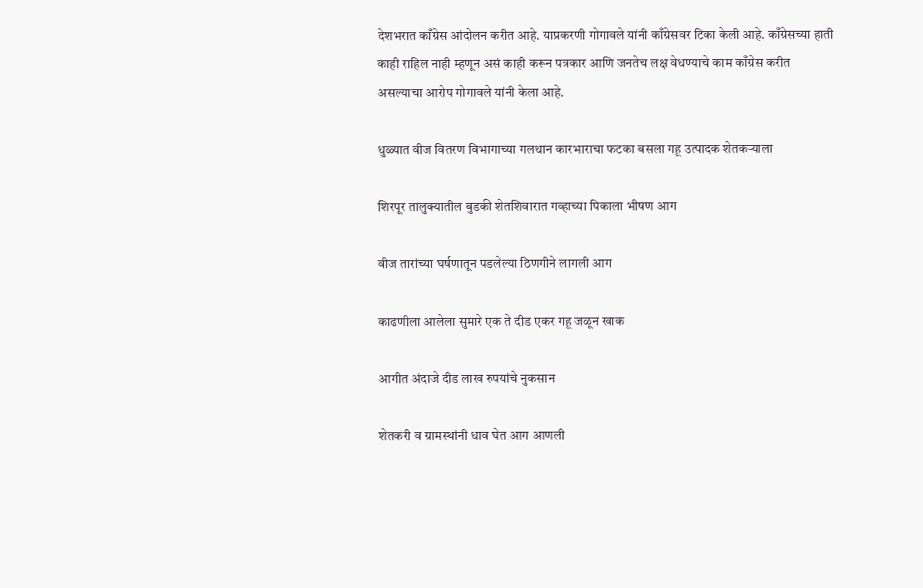देशभरात काँग्रेस आंदोलन करीत आहे. याप्रकरणी गोगावले यांनी काँग्रेसवर टिका केली आहे. काँग्रेसच्या हाती काही राहिल नाही म्हणून असं काही करून पत्रकार आणि जनतेच लक्ष वेधण्याचे काम काँग्रेस करीत असल्याचा आरोप गोगावले यांनी केला आहे.

धुळ्यात वीज वितरण विभागाच्या गलथान कारभाराचा फटका बसला गहू उत्पादक शेतकऱ्याला

शिरपूर तालुक्यातील बुडकी शेतशिवारात गव्हाच्या पिकाला भीषण आग

वीज तारांच्या घर्षणातून पडलेल्या ठिणगीने लागली आग

काढणीला आलेला सुमारे एक ते दीड एकर गहू जळून खाक

आगीत अंदाजे दीड लाख रुपयांचे नुकसान

शेतकरी व ग्रामस्थांनी धाव घेत आग आणली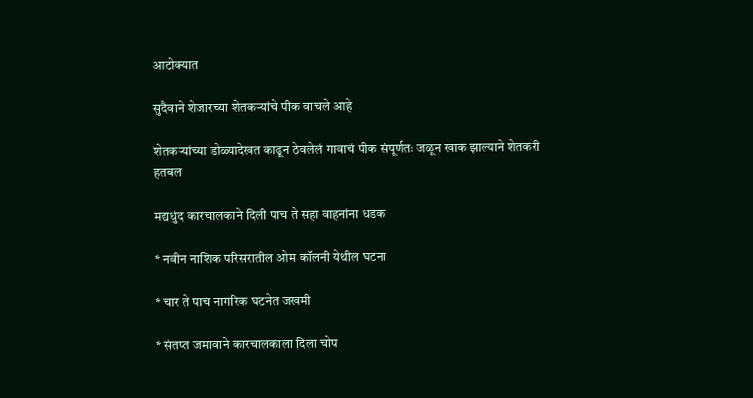आटोक्यात

सुदैवाने शेजारच्या शेतकऱ्यांचे पीक वाचले आहे

शेतकऱ्यांच्या डोळ्यादेखत काढून ठेवलेलं गावाचं पीक संपूर्णतः जळून खाक झाल्याने शेतकरी हतबल

मद्यधुंद कारचालकाने दिली पाच ते सहा वाहनांना धडक

* नवीन नाशिक परिसरातील ओम कॉलनी येथील घटना

* चार ते पाच नागरिक घटनेत जखमी

* संतप्त जमावाने कारचालकाला दिला चोप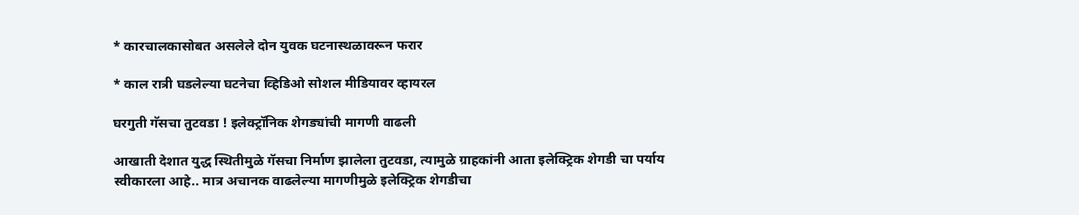* कारचालकासोबत असलेले दोन युवक घटनास्थळावरून फरार

* काल रात्री घडलेल्या घटनेचा व्हिडिओ सोशल मीडियावर व्हायरल

घरगुती गॅसचा तुटवडा ! इलेक्ट्रॉनिक शेगड्यांची मागणी वाढली

आखाती देशात युद्ध स्थितीमुळे गॅसचा निर्माण झालेला तुटवडा, त्यामुळे ग्राहकांनी आता इलेक्ट्रिक शेगडी चा पर्याय स्वीकारला आहे.. मात्र अचानक वाढलेल्या मागणीमुळे इलेक्ट्रिक शेगडीचा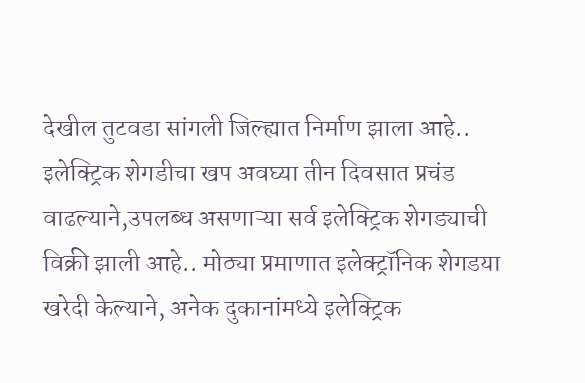देखील तुटवडा सांगली जिल्ह्यात निर्माण झाला आहे.. इलेक्ट्रिक शेगडीचा खप अवघ्या तीन दिवसात प्रचंड वाढल्याने,उपलब्ध असणाऱ्या सर्व इलेक्ट्रिक शेगड्याची विक्री झाली आहे.. मोठ्या प्रमाणात इलेक्ट्रॉनिक शेगडया खरेदी केल्याने, अनेक दुकानांमध्ये इलेक्ट्रिक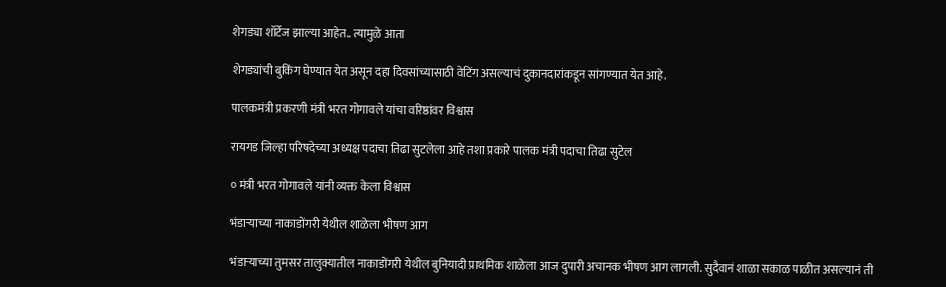शेगड्या शॉर्टेज झाल्या आहेत.. त्यामुळे आता

शेगड्यांची बुकिंग घेण्यात येत असून दहा दिवसांच्यासाठी वेटिंग असल्याचं दुकानदारांकडून सांगण्यात येत आहे.

पालकमंत्री प्रकरणी मंत्री भरत गोगावले यांचा वरिष्ठांवर विश्वास

रायगड जिल्हा परिषदेच्या अध्यक्ष पदाचा तिढा सुटलेला आहे तशा प्रकारे पालक मंत्री पदाचा तिढा सुटेल

० मंत्री भरत गोगावले यांनी व्यक्त केला विश्वास

भंडाऱ्याच्या नाकाडोंगरी येथील शाळेला भीषण आग

भंडाऱ्याच्या तुमसर तालुक्यातील नाकाडोंगरी येथील बुनियादी प्राथमिक शाळेला आज दुपारी अचानक भीषण आग लागली. सुदैवानं शाळा सकाळ पाळीत असल्यानं ती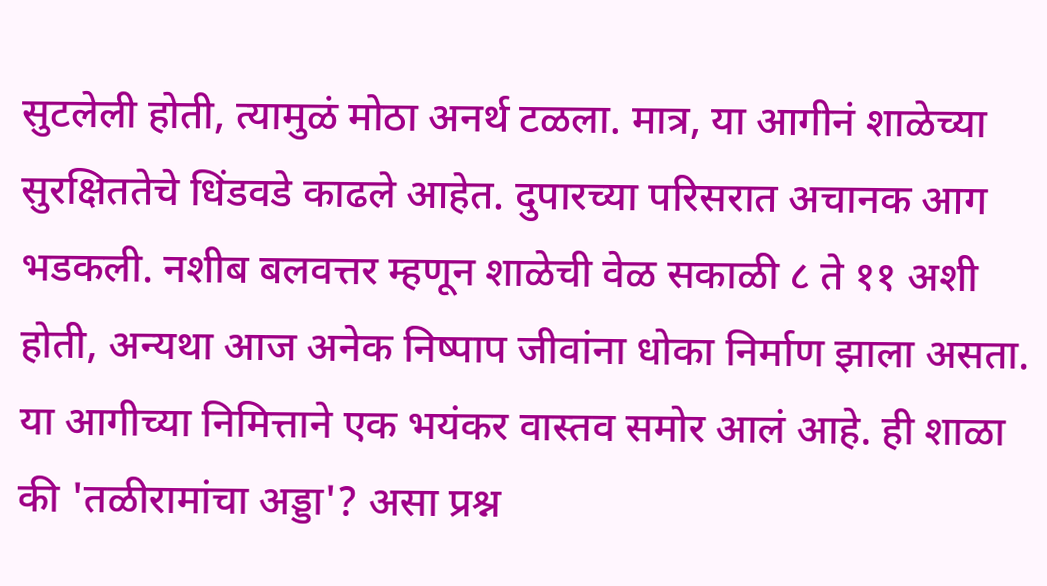सुटलेली होती, त्यामुळं मोठा अनर्थ टळला. मात्र, या आगीनं शाळेच्या सुरक्षिततेचे धिंडवडे काढले आहेत. दुपारच्या परिसरात अचानक आग भडकली. नशीब बलवत्तर म्हणून शाळेची वेळ सकाळी ८ ते ११ अशी होती, अन्यथा आज अनेक निष्पाप जीवांना धोका निर्माण झाला असता. या आगीच्या निमित्ताने एक भयंकर वास्तव समोर आलं आहे. ही शाळा की 'तळीरामांचा अड्डा'? असा प्रश्न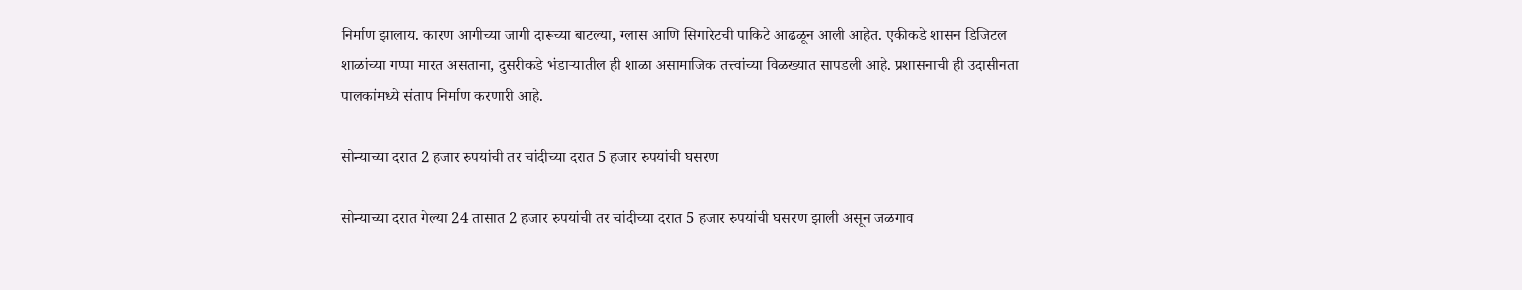निर्माण झालाय. कारण आगीच्या जागी दारूच्या बाटल्या, ग्लास आणि सिगारेटची पाकिटे आढळून आली आहेत. एकीकडे शासन डिजिटल शाळांच्या गप्पा मारत असताना, दुसरीकडे भंडाऱ्यातील ही शाळा असामाजिक तत्त्वांच्या विळख्यात सापडली आहे. प्रशासनाची ही उदासीनता पालकांमध्ये संताप निर्माण करणारी आहे.

सोन्याच्या दरात 2 हजार रुपयांची तर चांदीच्या दरात 5 हजार रुपयांची घसरण

सोन्याच्या दरात गेल्या 24 तासात 2 हजार रुपयांची तर चांदीच्या दरात 5 हजार रुपयांची घसरण झाली असून जळगाव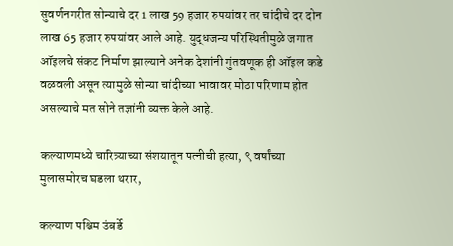सुवर्णनगरीत सोन्याचे दर 1 लाख 59 हजार रुपयांवर तर चांदीचे दर दोन लाख 65 हजार रुपयांवर आले आहे. युद्धजन्य परिस्थितीमुळे जगात ऑइलचे संकट निर्माण झाल्याने अनेक देशांनी गुंतवणूक ही ऑइल कडे वळवली असून त्यामुळे सोन्या चांदीच्या भावावर मोठा परिणाम होत असल्याचे मत सोने तज्ञांनी व्यक्त केले आहे.

कल्याणमध्ये चारित्र्याच्या संशयातून पत्नीची हत्या, ९ वर्षांच्या मुलासमोरच घडला थरार,

कल्याण पश्चिम उंबर्डे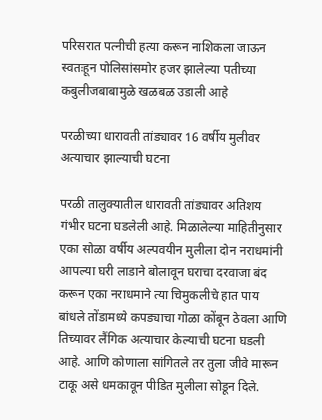परिसरात पत्नीची हत्या करून नाशिकला जाऊन स्वतःहून पोलिसांसमोर हजर झालेल्या पतीच्या कबुलीजबाबामुळे खळबळ उडाली आहे

परळीच्या धारावती तांड्यावर 16 वर्षीय मुलीवर अत्याचार झाल्याची घटना

परळी तालुक्यातील धारावती तांड्यावर अतिशय गंभीर घटना घडलेली आहे. मिळालेल्या माहितीनुसार एका सोळा वर्षीय अल्पवयीन मुलीला दोन नराधमांनी आपल्या घरी लाडाने बोलावून घराचा दरवाजा बंद करून एका नराधमाने त्या चिमुकलीचे हात पाय बांधले तोंडामध्ये कपड्याचा गोळा कोंबून ठेवला आणि तिच्यावर लैंगिक अत्याचार केल्याची घटना घडली आहे. आणि कोणाला सांगितले तर तुला जीवे मारून टाकू असे धमकावून पीडित मुलीला सोडून दिले.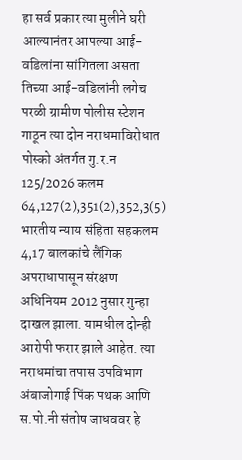हा सर्व प्रकार त्या मुलीने घरी आल्यानंतर आपल्या आई-वडिलांना सांगितला असता तिच्या आई-वडिलांनी लगेच परळी ग्रामीण पोलीस स्टेशन गाठून त्या दोन नराधमाविरोधात पोस्को अंतर्गत गु.र.न 125/2026 कलम 64,127(2),351(2),352,3(5) भारतीय न्याय संहिता सहकलम 4,17 बालकांचे लैंगिक अपराधापासून संरक्षण अधिनियम 2012 नुसार गुन्हा दाखल झाला. यामधील दोन्ही आरोपी फरार झाले आहेत. त्या नराधमांचा तपास उपविभाग अंबाजोगाई पिंक पथक आणि स.पो.नी संतोष जाधववर हे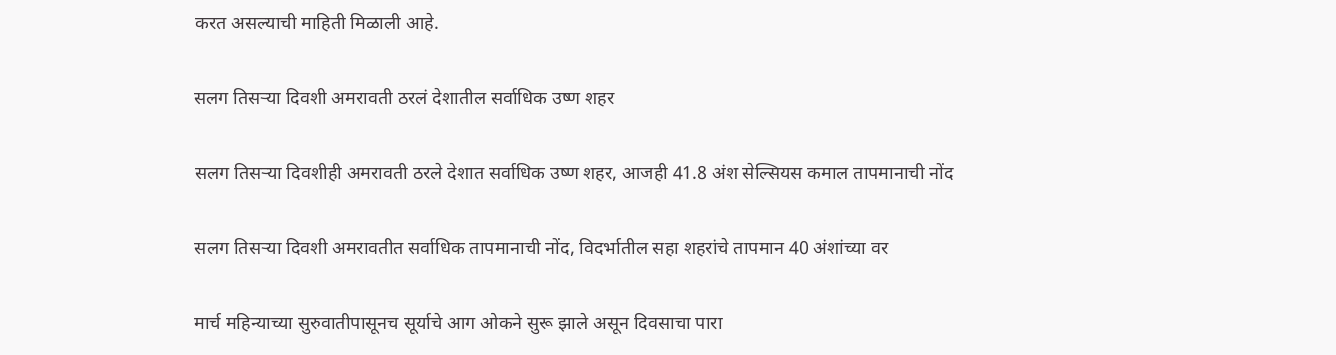करत असल्याची माहिती मिळाली आहे.

सलग तिसऱ्या दिवशी अमरावती ठरलं देशातील सर्वाधिक उष्ण शहर

सलग तिसऱ्या दिवशीही अमरावती ठरले देशात सर्वाधिक उष्ण शहर, आजही 41.8 अंश सेल्सियस कमाल तापमानाची नोंद

सलग तिसऱ्या दिवशी अमरावतीत सर्वाधिक तापमानाची नोंद, विदर्भातील सहा शहरांचे तापमान 40 अंशांच्या वर

मार्च महिन्याच्या सुरुवातीपासूनच सूर्याचे आग ओकने सुरू झाले असून दिवसाचा पारा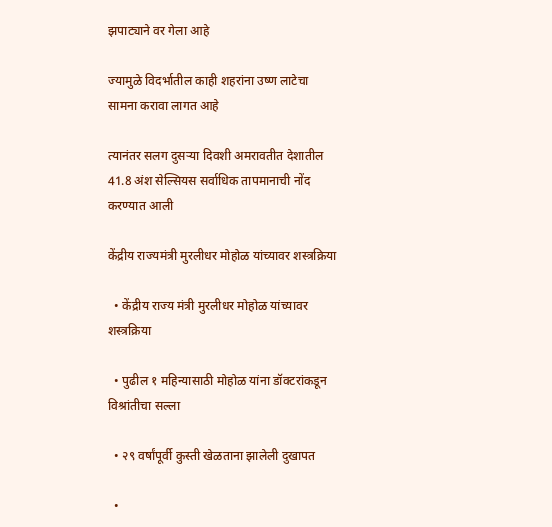झपाट्याने वर गेला आहे

ज्यामुळे विदर्भातील काही शहरांना उष्ण लाटेचा सामना करावा लागत आहे

त्यानंतर सलग दुसऱ्या दिवशी अमरावतीत देशातील 41.8 अंश सेल्सियस सर्वाधिक तापमानाची नोंद करण्यात आली

केंद्रीय राज्यमंत्री मुरलीधर मोहोळ यांच्यावर शस्त्रक्रिया

  • केंद्रीय राज्य मंत्री मुरलीधर मोहोळ यांच्यावर शस्त्रक्रिया

  • पुढील १ महिन्यासाठी मोहोळ यांना डॉक्टरांकडून विश्रांतीचा सल्ला

  • २९ वर्षांपूर्वी कुस्ती खेळताना झालेली दुखापत

  •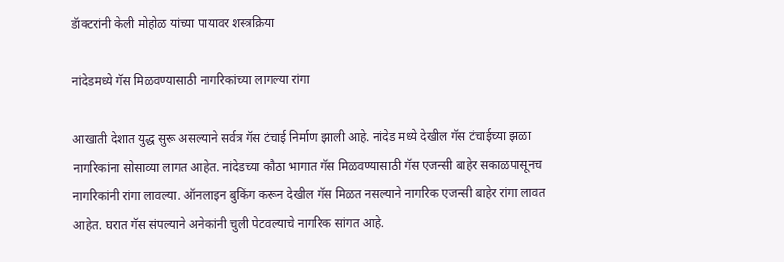डॅाक्टरांनी केली मोहोळ यांच्या पायावर शस्त्रक्रिया

नांदेडमध्ये गॅस मिळवण्यासाठी नागरिकांच्या लागल्या रांगा

आखाती देशात युद्ध सुरू असल्याने सर्वत्र गॅस टंचाई निर्माण झाली आहे. नांदेड मध्ये देखील गॅस टंचाईच्या झळा नागरिकांना सोसाव्या लागत आहेत. नांदेडच्या कौठा भागात गॅस मिळवण्यासाठी गॅस एजन्सी बाहेर सकाळपासूनच नागरिकांनी रांगा लावल्या. ऑनलाइन बुकिंग करून देखील गॅस मिळत नसल्याने नागरिक एजन्सी बाहेर रांगा लावत आहेत. घरात गॅस संपल्याने अनेकांनी चुली पेटवल्याचे नागरिक सांगत आहे.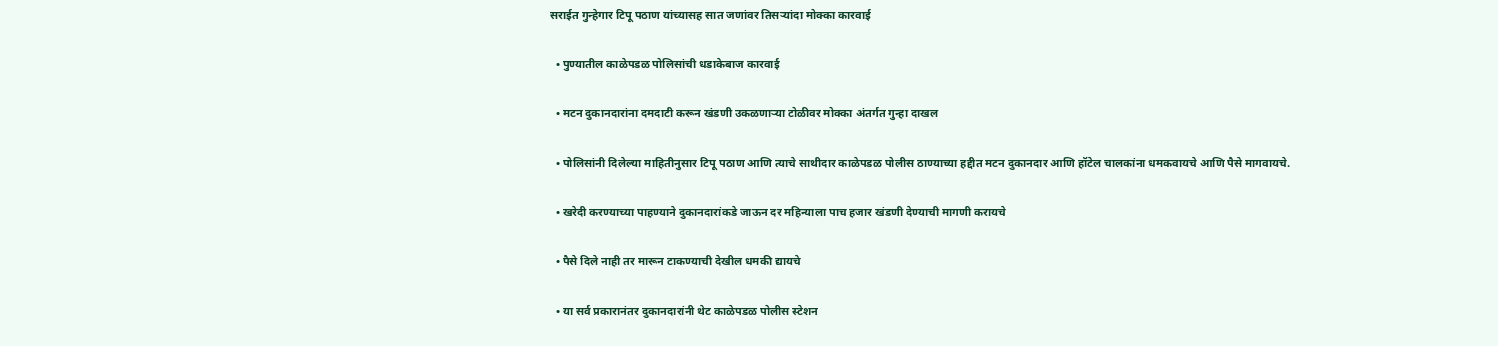सराईत गुन्हेगार टिपू पठाण यांच्यासह सात जणांवर तिसऱ्यांदा मोक्का कारवाई

  • पुण्यातील काळेपडळ पोलिसांची धडाकेबाज कारवाई

  • मटन दुकानदारांना दमदाटी करून खंडणी उकळणाऱ्या टोळीवर मोक्का अंतर्गत गुन्हा दाखल

  • पोलिसांनी दिलेल्या माहितीनुसार टिपू पठाण आणि त्याचे साथीदार काळेपडळ पोलीस ठाण्याच्या हद्दीत मटन दुकानदार आणि हॉटेल चालकांना धमकवायचे आणि पैसे मागवायचे.

  • खरेदी करण्याच्या पाहण्याने दुकानदारांकडे जाऊन दर महिन्याला पाच हजार खंडणी देण्याची मागणी करायचे

  • पैसे दिले नाही तर मारून टाकण्याची देखील धमकी द्यायचे

  • या सर्व प्रकारानंतर दुकानदारांनी थेट काळेपडळ पोलीस स्टेशन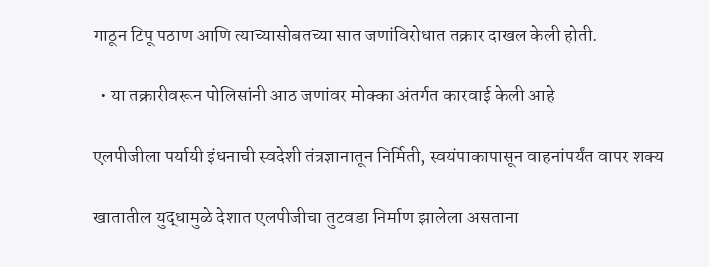गाठून टिपू पठाण आणि त्याच्यासोबतच्या सात जणांविरोधात तक्रार दाखल केली होती.

  • या तक्रारीवरून पोलिसांनी आठ जणांवर मोक्का अंतर्गत कारवाई केली आहे

एलपीजीला पर्यायी इंधनाची स्वदेशी तंत्रज्ञानातून निर्मिती, स्वयंपाकापासून वाहनांपर्यंत वापर शक्य

खातातील युद्धामुळे देशात एलपीजीचा तुटवडा निर्माण झालेला असताना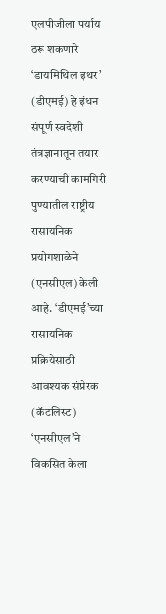एलपीजीला पर्याय ठरू शकणारे ‘डायमिथिल इथर’ (डीएमई) हे इंधन संपूर्ण स्वदेशी तंत्रज्ञानातून तयार करण्याची कामगिरी पुण्यातील राष्ट्रीय रासायनिक प्रयोगशाळेने (एनसीएल) केली आहे. ‘डीएमई’च्या रासायनिक प्रक्रियेसाठी आवश्यक संप्रेरक (कॅटलिस्ट) ‘एनसीएल’ने विकसित केला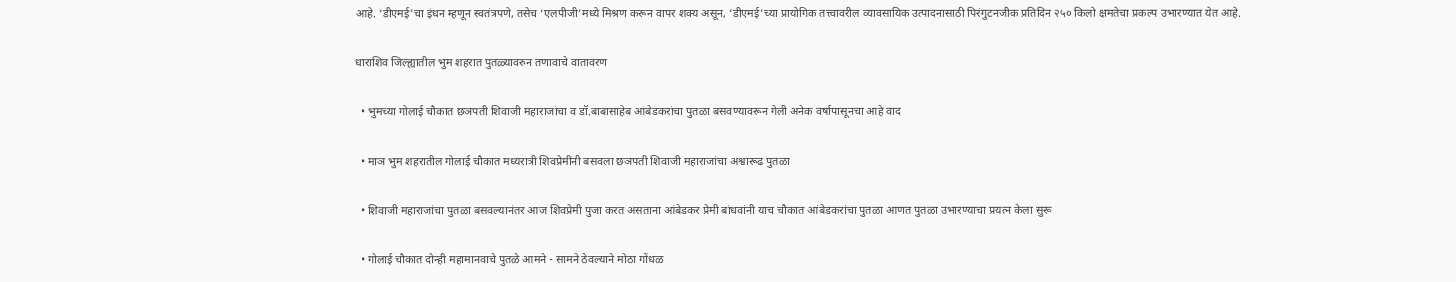आहे. ‘डीएमई’चा इंधन म्हणून स्वतंत्रपणे, तसेच ‘एलपीजी’मध्ये मिश्रण करून वापर शक्य असून, ‘डीएमई’च्या प्रायोगिक तत्त्वावरील व्यावसायिक उत्पादनासाठी पिरंगुटनजीक प्रतिदिन २५० किलो क्षमतेचा प्रकल्प उभारण्यात येत आहे.

धाराशिव जिल्ह्यातील भुम शहरात पुतळ्यावरुन तणावाचे वातावरण

  • भुमच्या गोलाई चौकात छञपती शिवाजी महाराजांचा व डॉ.बाबासाहेब आंबेडकरांचा पुतळा बसवण्यावरून गेली अनेक वर्षापासूनचा आहे वाद

  • माञ भुम शहरातील गोलाई चौकात मध्यरात्री शिवप्रेमींनी बसवला छञपती शिवाजी महाराजांचा अश्वारूढ पुतळा

  • शिवाजी महाराजांचा पुतळा बसवल्यानंतर आज शिवप्रेमी पुजा करत असताना आंबेडकर प्रेमी बांधवांनी याच चौकात आंबेडकरांचा पुतळा आणत पुतळा उभारण्याचा प्रयत्न केला सुरू

  • गोलाई चौकात दोन्ही महामानवाचे पुतळे आमने - सामने ठेवल्याने मोठा गोंधळ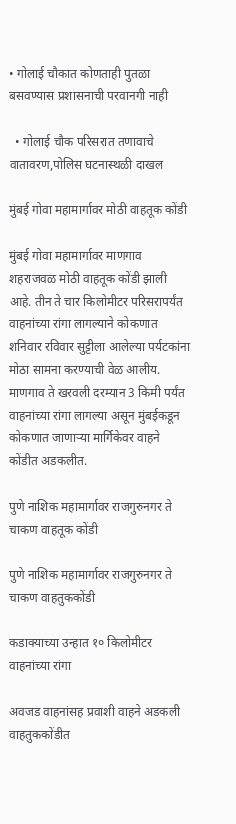• गोलाई चौकात कोणताही पुतळा बसवण्यास प्रशासनाची परवानगी नाही

  • गोलाई चौक परिसरात तणावाचे वातावरण,पोलिस घटनास्थळी दाखल

मुंबई गोवा महामार्गावर मोठी वाहतूक कोंडी

मुंबई गोवा महामार्गावर माणगाव शहराजवळ मोठी वाहतूक कोंडी झाली आहे. तीन ते चार किलोमीटर परिसरापर्यंत वाहनांच्या रांगा लागल्याने कोकणात शनिवार रविवार सुट्टीला आलेल्या पर्यटकांना मोठा सामना करण्याची वेळ आलीय. माणगाव ते खरवली दरम्यान 3 किमी पर्यंत वाहनांच्या रांगा लागल्या असून मुंबईकडून कोकणात जाणाऱ्या मार्गिकेवर वाहने कोंडीत अडकलीत.

पुणे नाशिक महामार्गावर राजगुरुनगर ते चाकण वाहतूक कोंडी

पुणे नाशिक महामार्गावर राजगुरुनगर ते चाकण वाहतुककोंडी

कडाक्याच्या उन्हात १० किलोमीटर वाहनांच्या रांगा

अवजड वाहनांसह प्रवाशी वाहने अडकली वाहतुककोंडीत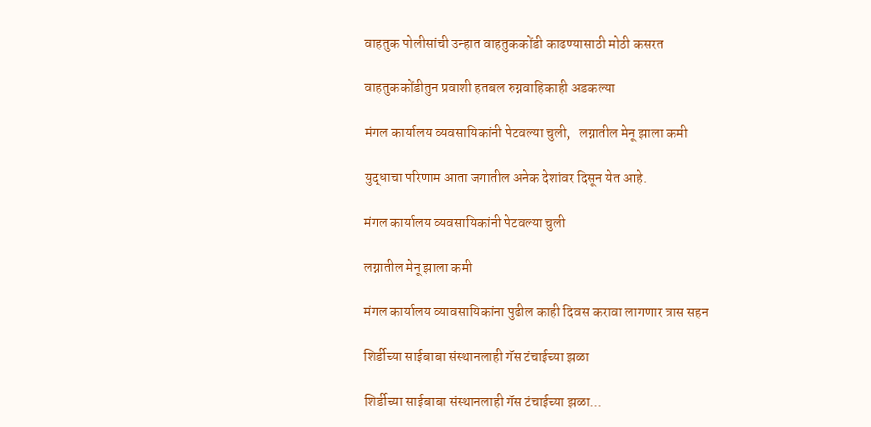वाहतुक पोलीसांची उन्हात वाहतुककोंडी काढण्यासाठी मोठी कसरत

वाहतुककोंडीतुन प्रवाशी हतबल रुग्नवाहिकाही अडकल्या

मंगल कार्यालय व्यवसायिकांनी पेटवल्या चुली,   लग्नातील मेनू झाला कमी

युद्धाचा परिणाम आता जगातील अनेक देशांवर दिसून येत आहे.

मंगल कार्यालय व्यवसायिकांनी पेटवल्या चुली

लग्नातील मेनू झाला कमी

मंगल कार्यालय व्यावसायिकांना पुढील काही दिवस करावा लागणार त्रास सहन

शिर्डीच्या साईबाबा संस्थानलाही गॅस टंचाईच्या झळा

शिर्डीच्या साईबाबा संस्थानलाही गॅस टंचाईच्या झळा...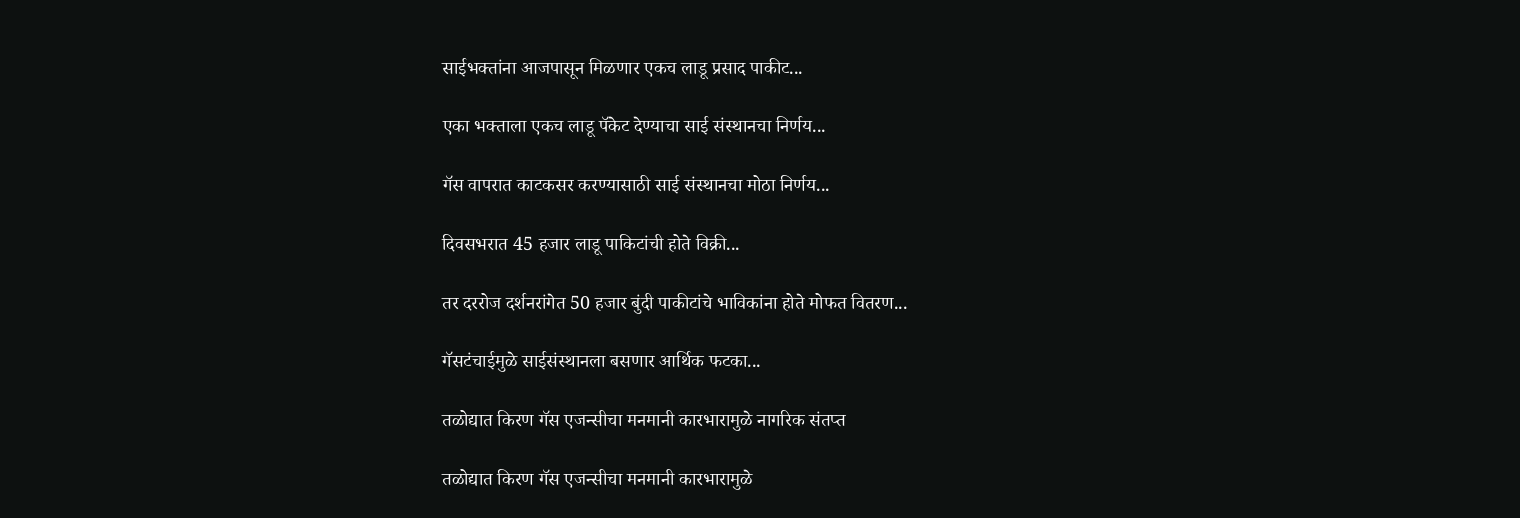साईभक्तांना आजपासून मिळणार एकच लाडू प्रसाद पाकीट...

एका भक्ताला एकच लाडू पॅकेट देण्याचा साई संस्थानचा निर्णय...

गॅस वापरात काटकसर करण्यासाठी साई संस्थानचा मोठा निर्णय...

दिवसभरात 45 हजार लाडू पाकिटांची होते विक्री...

तर दररोज दर्शनरांगेत 50 हजार बुंदी पाकीटांचे भाविकांना होते मोफत वितरण...

गॅसटंचाईमुळे साईसंस्थानला बसणार आर्थिक फटका...

तळोद्यात किरण गॅस एजन्सीचा मनमानी कारभारामुळे नागरिक संतप्त

तळोद्यात किरण गॅस एजन्सीचा मनमानी कारभारामुळे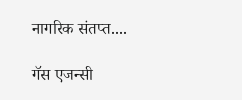नागरिक संतप्त....

गॅस एजन्सी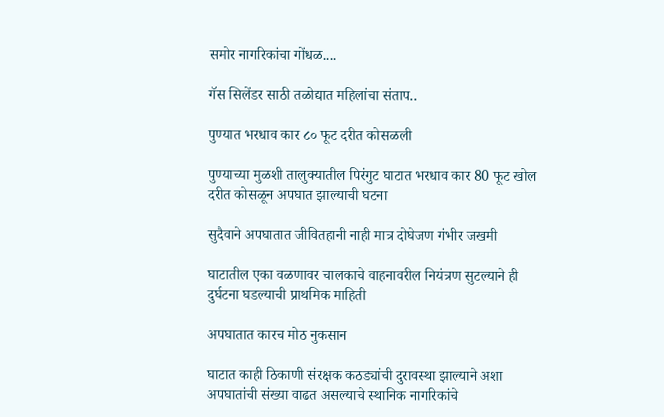समोर नागरिकांचा गोंधळ....

गॅस सिलेंडर साठी तळोद्यात महिलांचा संताप..

पुण्यात भरधाव कार ८० फूट दरीत कोसळली

पुण्याच्या मुळशी तालुक्यातील पिरंगुट घाटात भरधाव कार 80 फूट खोल दरीत कोसळून अपघात झाल्याची घटना

सुदैवाने अपघातात जीवितहानी नाही मात्र दोघेजण गंभीर जखमी

घाटातील एका वळणावर चालकाचे वाहनावरील नियंत्रण सुटल्याने ही दुर्घटना घडल्याची प्राथमिक माहिती

अपघातात कारच मोठ नुकसान

घाटात काही ठिकाणी संरक्षक कठड्यांची दुरावस्था झाल्याने अशा अपघातांची संख्या वाढत असल्याचे स्थानिक नागरिकांचे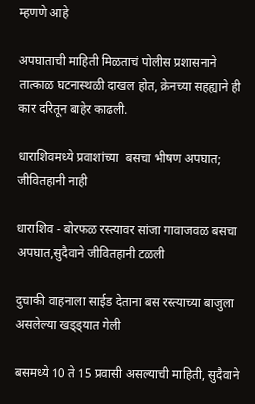म्हणणे आहे

अपघाताची माहिती मिळताचं पोलीस प्रशासनाने तात्काळ घटनास्थळी दाखल होत, क्रेनच्या सहह्याने ही कार दरितून बाहेर काढली.

धाराशिवमध्ये प्रवाशांच्या  बसचा भीषण अपघात; जीवितहानी नाही

धाराशिव - बोरफळ रस्त्यावर सांजा गावाजवळ बसचा अपघात,सुदैवाने जीवितहानी टळली

दुचाकी वाहनाला साईड देताना बस रस्त्याच्या बाजुला असलेल्या खड्ड्यात गेली

बसमध्ये 10 ते 15 प्रवासी असल्याची माहिती, सुदैवाने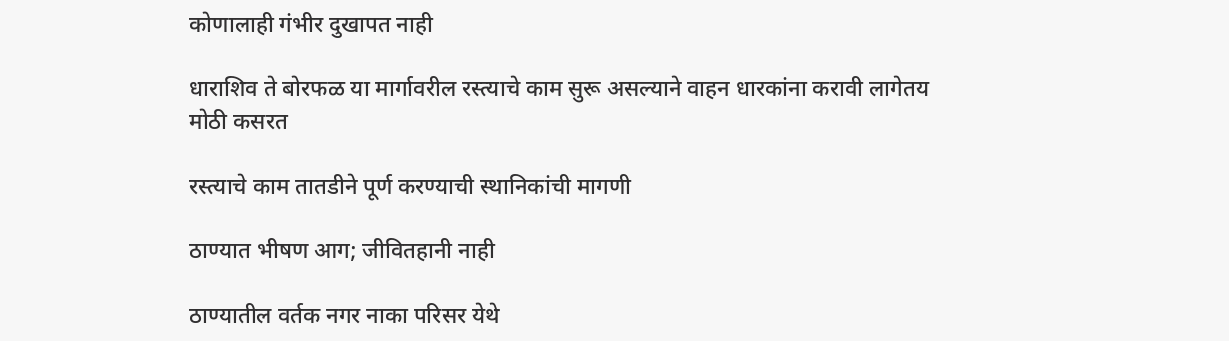कोणालाही गंभीर दुखापत नाही

धाराशिव ते बोरफळ या मार्गावरील रस्त्याचे काम सुरू असल्याने वाहन धारकांना करावी लागेतय मोठी कसरत

रस्त्याचे काम तातडीने पूर्ण करण्याची स्थानिकांची मागणी

ठाण्यात भीषण आग; जीवितहानी नाही

ठाण्यातील वर्तक नगर नाका परिसर येथे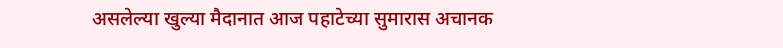असलेल्या खुल्या मैदानात आज पहाटेच्या सुमारास अचानक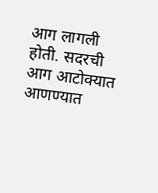आग लागली होती. सदरची आग आटोक्यात आणण्यात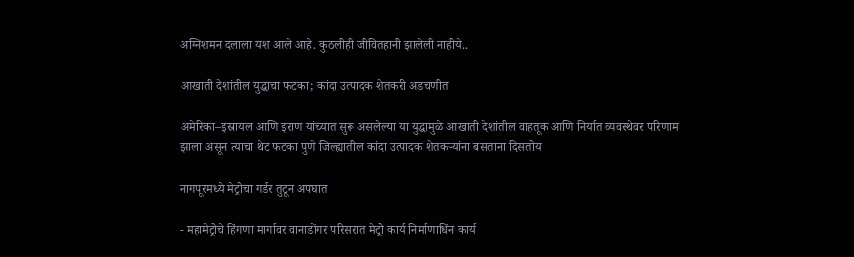अग्निशमन दलाला यश आले आहे. कुठलीही जीवितहानी झालेली नाहीये..

आखाती देशांतील युद्धाचा फटका; कांदा उत्पादक शेतकरी अडचणीत

अमेरिका–इस्रायल आणि इराण यांच्यात सुरू असलेल्या या युद्धामुळे आखाती देशांतील वाहतूक आणि निर्यात व्यवस्थेवर परिणाम झाला असून त्याचा थेट फटका पुणे जिल्ह्यातील कांदा उत्पादक शेतकऱ्यांना बसताना दिसतोय

नागपूरमध्ये मेट्रोचा गर्डर तुटून अपघात

- महामेट्रोचे हिंगणा मार्गावर वानाडोंगर परिसरात मेट्रो कार्य निर्माणाधिंन कार्य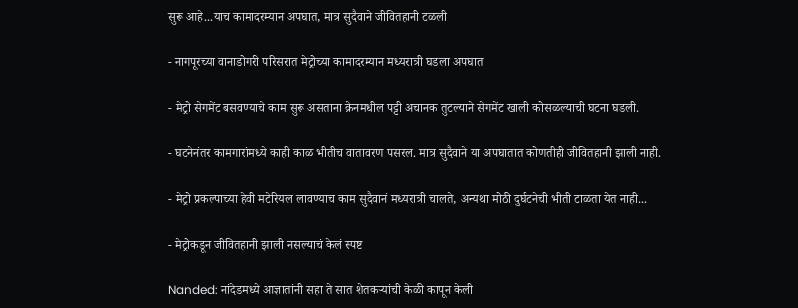सुरू आहे...याच कामादरम्यान अपघात, मात्र सुदैवाने जीवितहानी टळली

- नागपूरच्या वानाडोगरी परिसरात मेट्रोच्या कामादरम्यान मध्यरात्री घडला अपघात

- मेट्रो सेगमेंट बसवण्याचे काम सुरू असताना क्रेनमधील पट्टी अचानक तुटल्याने सेगमेंट खाली कोसळल्याची घटना घडली.

- घटनेनंतर कामगारांमध्ये काही काळ भीतीच वातावरण पसरल. मात्र सुदैवाने या अपघातात कोणतीही जीवितहानी झाली नाही.

- मेट्रो प्रकल्पाच्या हेवी मटेरियल लावण्याच काम सुदैवानं मध्यरात्री चालते, अन्यथा मोठी दुर्घटनेची भीती टाळता येत नाही...

- मेट्रोकडून जीवितहानी झाली नसल्याचं केलं स्पष्ट

Nanded: नांदेडमध्ये आज्ञातांनी सहा ते सात शेतकऱ्यांची केळी कापून केली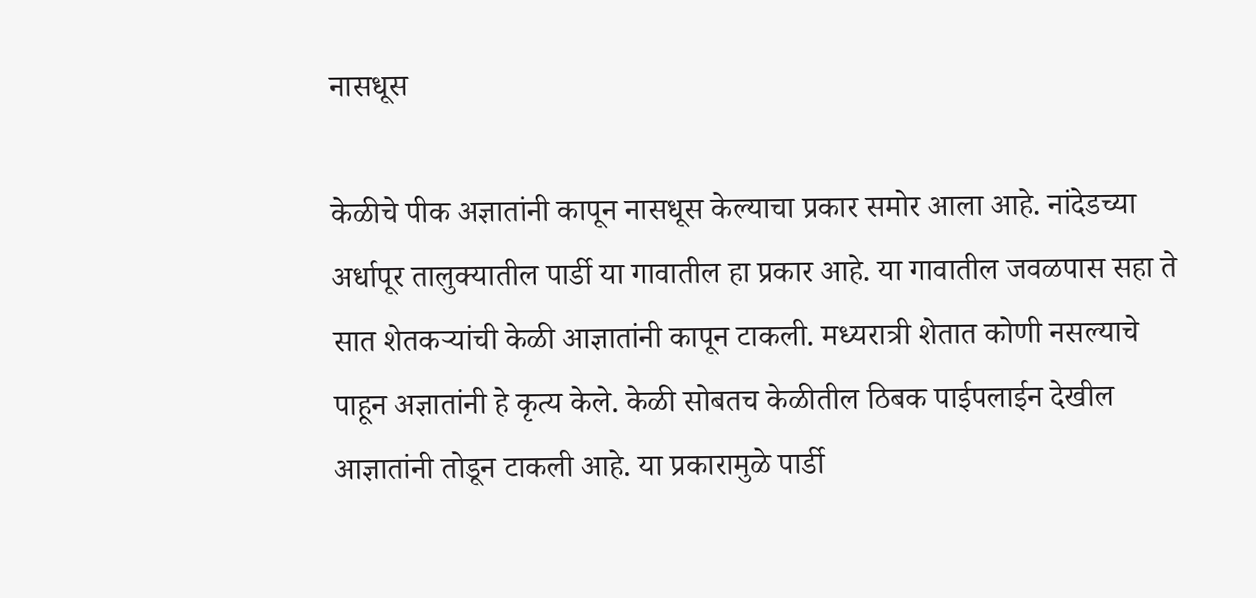नासधूस

केळीचे पीक अज्ञातांनी कापून नासधूस केल्याचा प्रकार समोर आला आहे. नांदेडच्या अर्धापूर तालुक्यातील पार्डी या गावातील हा प्रकार आहे. या गावातील जवळपास सहा ते सात शेतकऱ्यांची केळी आज्ञातांनी कापून टाकली. मध्यरात्री शेतात कोणी नसल्याचे पाहून अज्ञातांनी हे कृत्य केले. केळी सोबतच केळीतील ठिबक पाईपलाईन देखील आज्ञातांनी तोडून टाकली आहे. या प्रकारामुळे पार्डी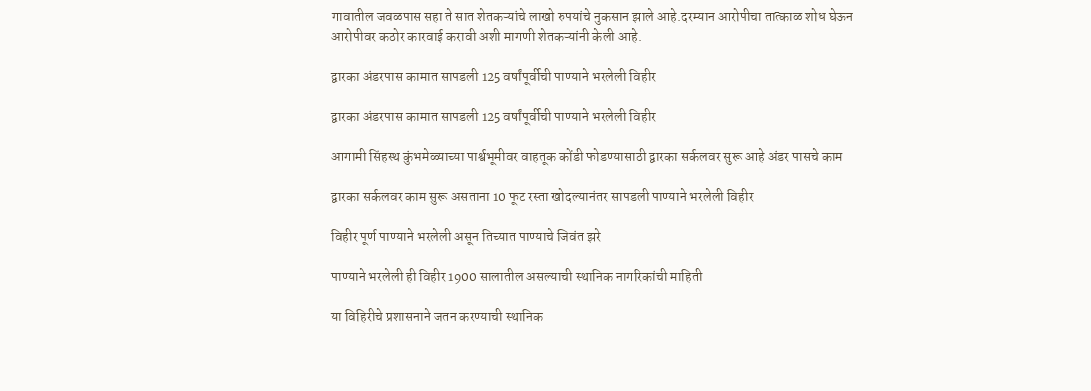गावातील जवळपास सहा ते सात शेतकऱ्यांचे लाखो रुपयांचे नुकसान झाले आहे.दरम्यान आरोपीचा तात्काळ शोध घेऊन आरोपीवर कठोर कारवाई करावी अशी मागणी शेतकऱ्यांनी केली आहे.

द्वारका अंडरपास कामात सापडली 125 वर्षांपूर्वीची पाण्याने भरलेली विहीर

द्वारका अंडरपास कामात सापडली 125 वर्षांपूर्वीची पाण्याने भरलेली विहीर

आगामी सिंहस्थ कुंभमेळ्याच्या पार्श्वभूमीवर वाहतूक कोंडी फोडण्यासाठी द्वारका सर्कलवर सुरू आहे अंडर पासचे काम

द्वारका सर्कलवर काम सुरू असताना 10 फूट रस्ता खोदल्यानंतर सापडली पाण्याने भरलेली विहीर

विहीर पूर्ण पाण्याने भरलेली असून तिच्यात पाण्याचे जिवंत झरे

पाण्याने भरलेली ही विहीर 1900 सालातील असल्याची स्थानिक नागरिकांची माहिती

या विहिरीचे प्रशासनाने जतन करण्याची स्थानिक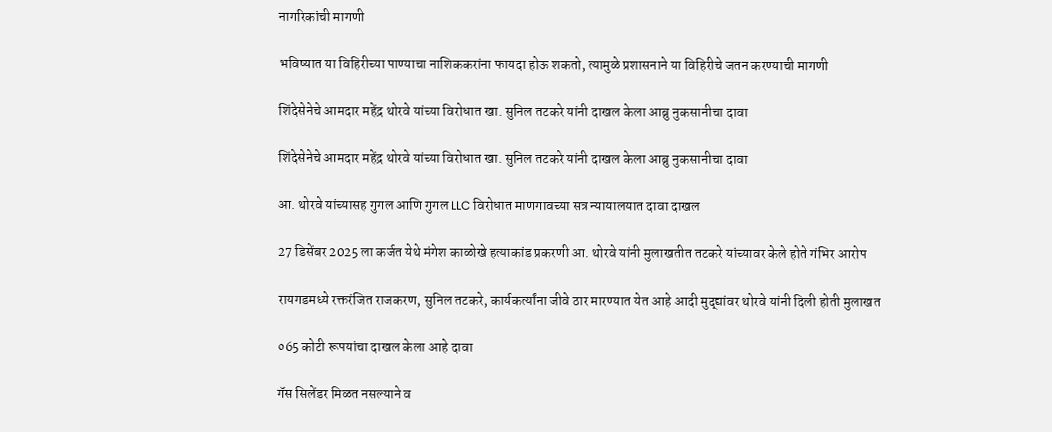नागरिकांची मागणी

भविष्यात या विहिरीच्या पाण्याचा नाशिककरांना फायदा होऊ शकतो, त्यामुळे प्रशासनाने या विहिरीचे जतन करण्याची मागणी

शिंदेसेनेचे आमदार महेंद्र थोरवे यांच्या विरोधात खा. सुनिल तटकरे यांनी दाखल केला आब्रु नुकसानीचा दावा

शिंदेसेनेचे आमदार महेंद्र थोरवे यांच्या विरोधात खा. सुनिल तटकरे यांनी दाखल केला आब्रु नुकसानीचा दावा

आ. थोरवे यांच्यासह गुगल आणि गुगल LLC विरोधात माणगावच्या सत्र न्यायालयात दावा दाखल

27 डिसेंबर 2025 ला कर्जत येथे मंगेश काळोखे हत्याकांड प्रकरणी आ. थोरवे यांनी मुलाखतीत तटकरे यांच्यावर केले होते गंभिर आरोप

रायगडमध्ये रक्तरंजित राजकरण, सुनिल तटकरे, कार्यकर्त्यांना जीवे ठार मारण्यात येत आहे आदी मुद्द्यांवर थोरवे यांनी दिली होती मुलाखत

०65 कोटी रूपयांचा दाखल केला आहे दावा

गॅस सिलेंडर मिळत नसल्याने व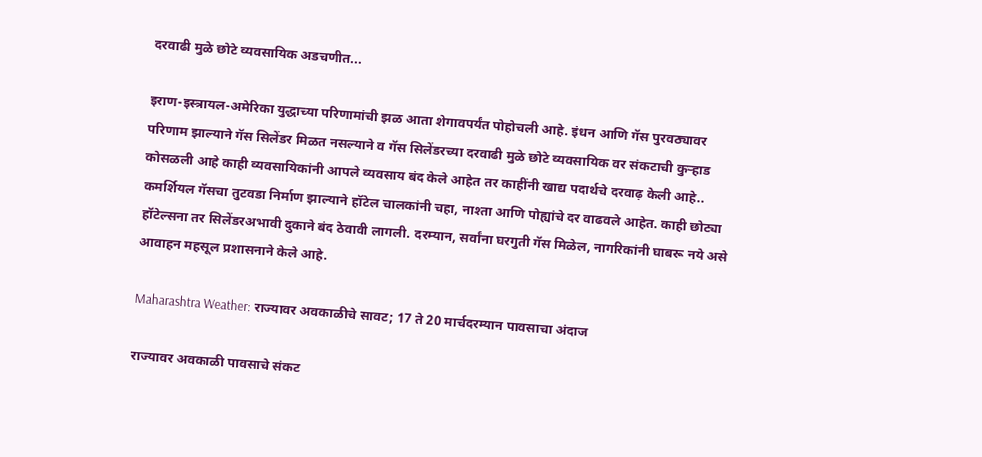दरवाढी मुळे छोटे व्यवसायिक अडचणीत...

इराण-इस्त्रायल-अमेरिका युद्धाच्या परिणामांची झळ आता शेगावपर्यंत पोहोचली आहे. इंधन आणि गॅस पुरवठ्यावर परिणाम झाल्याने गॅस सिलेंडर मिळत नसल्याने व गॅस सिलेंडरच्या दरवाढी मुळे छोटे व्यवसायिक वर संकटाची कुऱ्हाड कोसळली आहे काही व्यवसायिकांनी आपले व्यवसाय बंद केले आहेत तर काहींनी खाद्य पदार्थचे दरवाढ़ केली आहे.. कमर्शियल गॅसचा तुटवडा निर्माण झाल्याने हॉटेल चालकांनी चहा, नाश्ता आणि पोह्यांचे दर वाढवले आहेत. काही छोट्या हॉटेल्सना तर सिलेंडरअभावी दुकाने बंद ठेवावी लागली. दरम्यान, सर्वांना घरगुती गॅस मिळेल, नागरिकांनी घाबरू नये असे आवाहन महसूल प्रशासनाने केले आहे.

Maharashtra Weather: राज्यावर अवकाळीचे सावट; 17 ते 20 मार्चदरम्यान पावसाचा अंदाज

राज्यावर अवकाळी पावसाचे संकट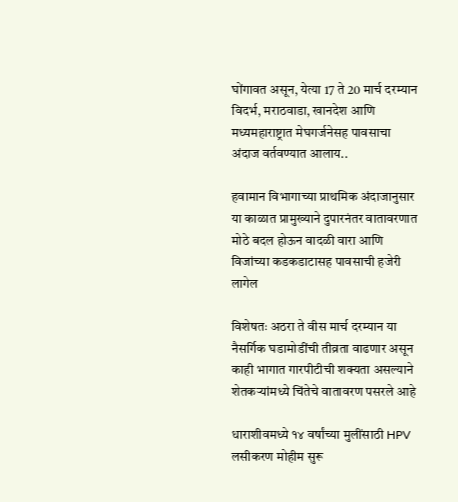घोंगावत असून, येत्या 17 ते 20 मार्च दरम्यान विदर्भ, मराठवाडा, खानदेश आणि मध्यमहाराष्ट्रात मेघगर्जनेसह पावसाचा अंदाज वर्तवण्यात आलाय..

हवामान विभागाच्या प्राथमिक अंदाजानुसार या काळात प्रामुख्याने दुपारनंतर वातावरणात मोठे बदल होऊन वादळी वारा आणि विजांच्या कडकडाटासह पावसाची हजेरी लागेल

विशेषतः अठरा ते वीस मार्च दरम्यान या नैसर्गिक घडामोडींची तीव्रता वाढणार असून काही भागात गारपीटीची शक्यता असल्याने शेतकऱ्यांमध्ये चिंतेचे वातावरण पसरले आहे

धाराशीवमध्ये १४ वर्षांच्या मुलींसाठी HPV लसीकरण मोहीम सुरू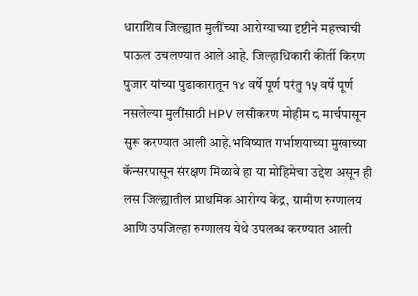धाराशिव जिल्ह्यात मुलींच्या आरोग्याच्या दृष्टीने महत्त्वाची पाऊल उचलण्यात आले आहे. जिल्हाधिकारी कीर्ती किरण पुजार यांच्या पुढाकारातून १४ वर्षे पूर्ण परंतु १५ वर्षे पूर्ण नसलेल्या मुलींसाठी HPV लसीकरण मोहीम ८ मार्चपासून सुरू करण्यात आली आहे.भविष्यात गर्भाशयाच्या मुखाच्या कॅन्सरपासून संरक्षण मिळावे हा या मोहिमेचा उद्देश असून ही लस जिल्ह्यातील प्राथमिक आरोग्य केंद्र, ग्रामीण रुग्णालय आणि उपजिल्हा रुग्णालय येथे उपलब्ध करण्यात आली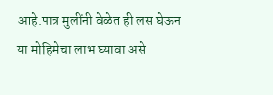आहे.पात्र मुलींनी वेळेत ही लस घेऊन या मोहिमेचा लाभ घ्यावा असे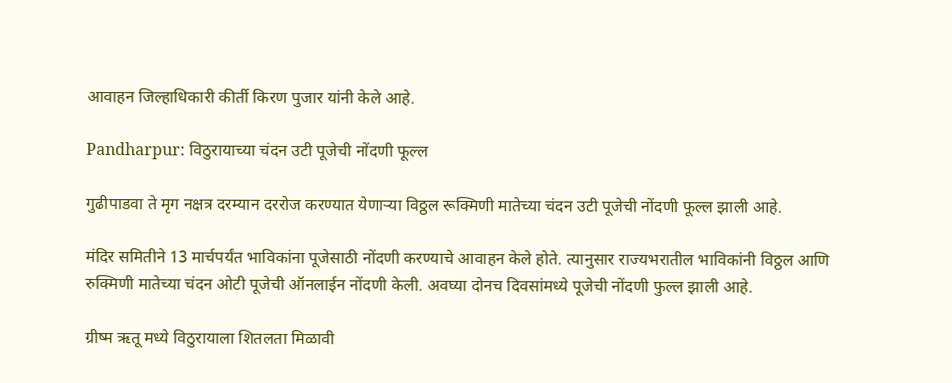आवाहन जिल्हाधिकारी कीर्ती किरण पुजार यांनी केले आहे.

Pandharpur: विठुरायाच्या चंदन उटी पूजेची नोंदणी फूल्ल

गुढीपाडवा ते मृग नक्षत्र दरम्यान दररोज करण्यात येणाऱ्या विठ्ठल रूक्मिणी मातेच्या चंदन उटी पूजेची नोंदणी फूल्ल झाली आहे.

मंदिर समितीने 13 मार्चपर्यंत भाविकांना पूजेसाठी नोंदणी करण्याचे आवाहन केले होते. त्यानुसार राज्यभरातील भाविकांनी विठ्ठल आणि रुक्मिणी मातेच्या चंदन ओटी पूजेची ऑनलाईन नोंदणी केली. अवघ्या दोनच दिवसांमध्ये पूजेची नोंदणी फुल्ल झाली आहे.

ग्रीष्म ऋतू मध्ये विठुरायाला शितलता मिळावी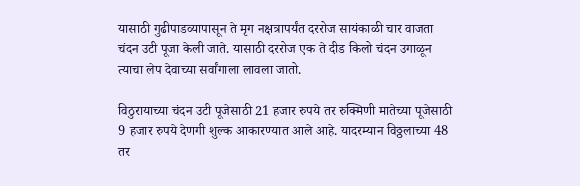यासाठी गुढीपाडव्यापासून ते मृग नक्षत्रापर्यंत दररोज सायंकाळी चार वाजता चंदन उटी पूजा केली जाते. यासाठी दररोज एक ते दीड किलो चंदन उगाळून त्याचा लेप देवाच्या सर्वांगाला लावला जातो.

विठुरायाच्या चंदन उटी पूजेसाठी 21 हजार रुपये तर रुक्मिणी मातेच्या पूजेसाठी 9 हजार रुपये देणगी शुल्क आकारण्यात आले आहे. यादरम्यान विठ्ठलाच्या 48 तर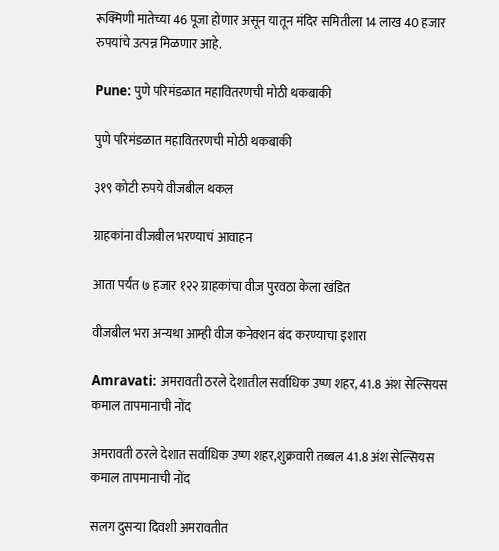रूक्मिणी मातेच्या 46 पूजा होणार असून यातून मंदिर समितीला 14 लाख 40 हजार रुपयांचे उत्पन्न मिळणार आहे.

Pune: पुणे परिमंडळात महावितरणची मोठी थकबाकी

पुणे परिमंडळात महावितरणची मोठी थकबाकी

३१९ कोटी रुपये वीजबील थकल

ग्राहकांना वीजबील भरण्याचं आवाहन

आता पर्यंत ७ हजार १२२ ग्राहकांचा वीज पुरवठा केला खंडित

वीजबील भरा अन्यथा आम्ही वीज कनेक्शन बंद करण्याचा इशारा

Amravati: अमरावती ठरले देशातील सर्वाधिक उष्ण शहर, 41.8 अंश सेल्सियस कमाल तापमानाची नोंद

अमरावती ठरले देशात सर्वाधिक उष्ण शहर,शुक्रवारी तब्बल 41.8 अंश सेल्सियस कमाल तापमानाची नोंद

सलग दुसऱ्या दिवशी अमरावतीत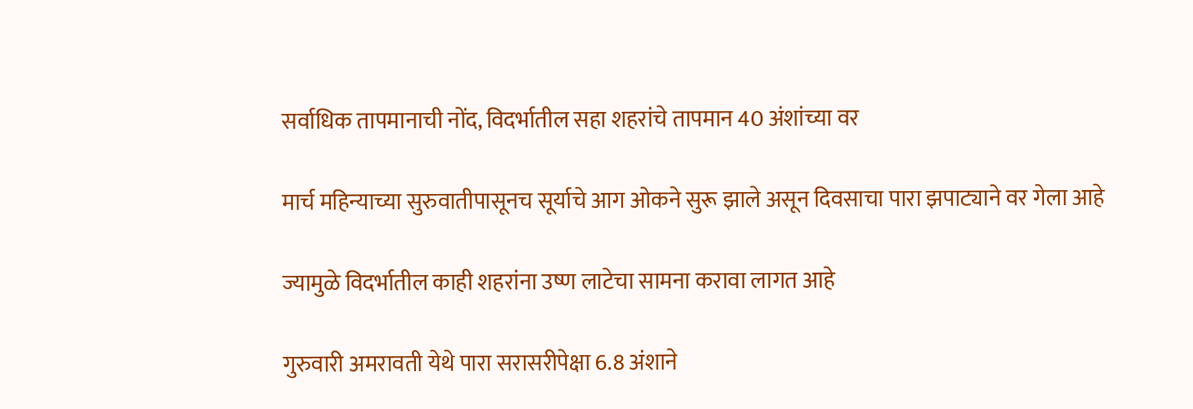सर्वाधिक तापमानाची नोंद, विदर्भातील सहा शहरांचे तापमान 40 अंशांच्या वर

मार्च महिन्याच्या सुरुवातीपासूनच सूर्याचे आग ओकने सुरू झाले असून दिवसाचा पारा झपाट्याने वर गेला आहे

ज्यामुळे विदर्भातील काही शहरांना उष्ण लाटेचा सामना करावा लागत आहे

गुरुवारी अमरावती येथे पारा सरासरीपेक्षा 6.8 अंशाने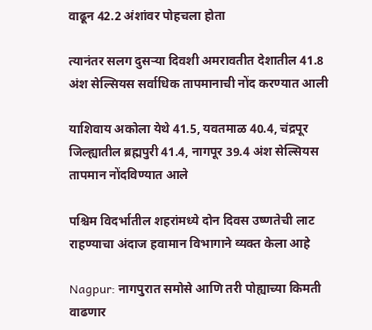वाढून 42.2 अंशांवर पोहचला होता

त्यानंतर सलग दुसऱ्या दिवशी अमरावतीत देशातील 41.8 अंश सेल्सियस सर्वाधिक तापमानाची नोंद करण्यात आली

याशिवाय अकोला येथे 41.5, यवतमाळ 40.4, चंद्रपूर जिल्ह्यातील ब्रह्मपुरी 41.4, नागपूर 39.4 अंश सेल्सियस तापमान नोंदविण्यात आले

पश्चिम विदर्भातील शहरांमध्ये दोन दिवस उष्णतेची लाट राहण्याचा अंदाज हवामान विभागाने व्यक्त केला आहे

Nagpur: नागपुरात समोसे आणि तरी पोह्याच्या किमती वाढणार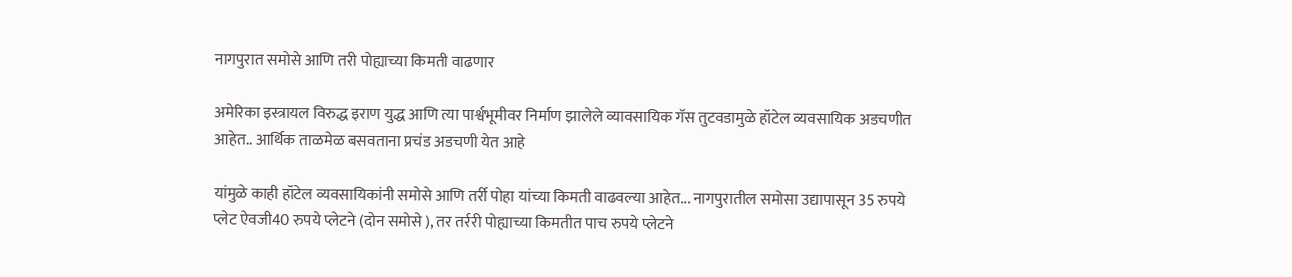नागपुरात समोसे आणि तरी पोह्याच्या किमती वाढणार

अमेरिका इस्त्रायल विरुद्ध इराण युद्ध आणि त्या पार्श्वभूमीवर निर्माण झालेले व्यावसायिक गॅस तुटवडामुळे हॉटेल व्यवसायिक अडचणीत आहेत.. आर्थिक ताळमेळ बसवताना प्रचंड अडचणी येत आहे

यांमुळे काही हॉटेल व्यवसायिकांनी समोसे आणि तर्री पोहा यांच्या किमती वाढवल्या आहेत... नागपुरातील समोसा उद्यापासून 35 रुपये प्लेट ऐवजी40 रुपये प्लेटने (दोन समोसे ), तर तर्ररी पोह्याच्या किमतीत पाच रुपये प्लेटने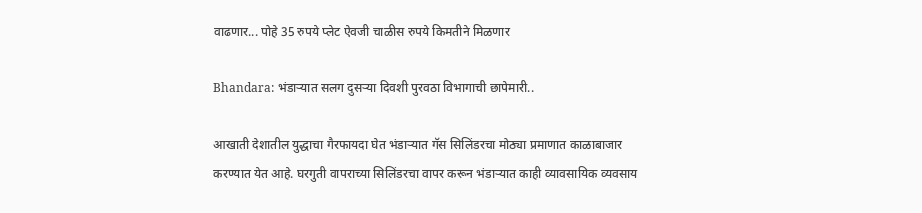वाढणार... पोहे 35 रुपये प्लेट ऐवजी चाळीस रुपये किमतीने मिळणार

Bhandara: भंडाऱ्यात सलग दुसऱ्या दिवशी पुरवठा विभागाची छापेमारी..

आखाती देशातील युद्धाचा गैरफायदा घेत भंडाऱ्यात गॅस सिलिंडरचा मोठ्या प्रमाणात काळाबाजार करण्यात येत आहे. घरगुती वापराच्या सिलिंडरचा वापर करून भंडाऱ्यात काही व्यावसायिक व्यवसाय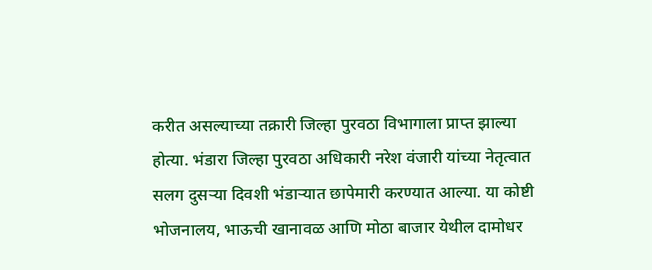करीत असल्याच्या तक्रारी जिल्हा पुरवठा विभागाला प्राप्त झाल्या होत्या. भंडारा जिल्हा पुरवठा अधिकारी नरेश वंजारी यांच्या नेतृत्वात सलग दुसऱ्या दिवशी भंडाऱ्यात छापेमारी करण्यात आल्या. या कोष्टी भोजनालय, भाऊची खानावळ आणि मोठा बाजार येथील दामोधर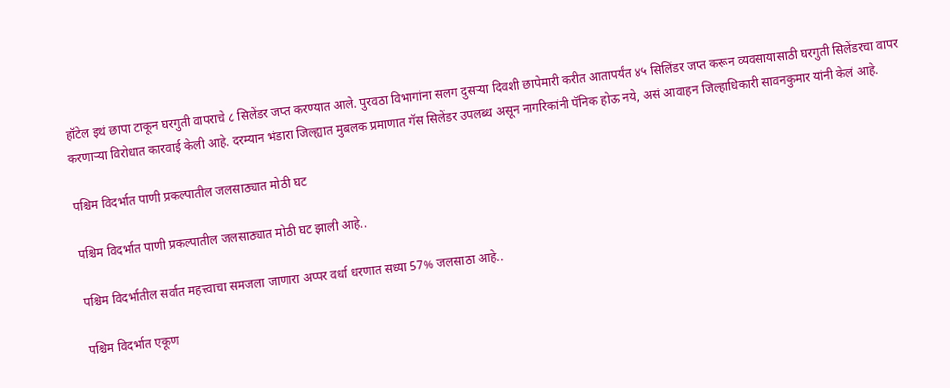हॉटेल इथं छापा टाकून घरगुती वापराचे ८ सिलेंडर जप्त करण्यात आले. पुरवठा विभागांना सलग दुसऱ्या दिवशी छापेमारी करीत आतापर्यंत ४५ सिलिंडर जप्त करून व्यवसायासाठी घरगुती सिलेंडरचा वापर करणाऱ्या विरोधात कारवाई केली आहे. दरम्यान भंडारा जिल्ह्यात मुबलक प्रमाणात गॅस सिलेंडर उपलब्ध असून नागरिकांनी पॅनिक होऊ नये, असं आवाहन जिल्हाधिकारी सावनकुमार यांनी केलं आहे.

पश्चिम विदर्भात पाणी प्रकल्पातील जलसाठ्यात मोठी घट

पश्चिम विदर्भात पाणी प्रकल्पातील जलसाठ्यात मोठी घट झाली आहे..

पश्चिम विदर्भातील सर्वात महत्त्वाचा समजला जाणारा अप्पर वर्धा धरणात सध्या 57% जलसाठा आहे..

पश्चिम विदर्भात एकूण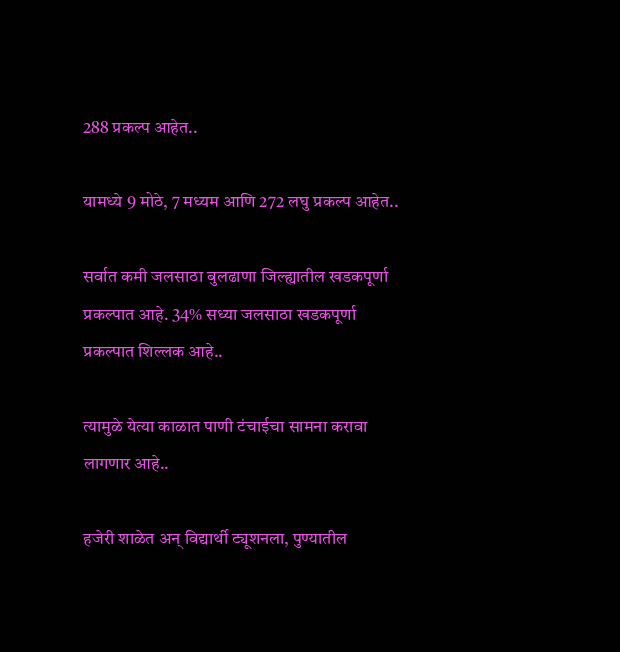288 प्रकल्प आहेत..

यामध्ये 9 मोठे, 7 मध्यम आणि 272 लघु प्रकल्प आहेत..

सर्वात कमी जलसाठा बुलढाणा जिल्ह्यातील खडकपूर्णा प्रकल्पात आहे. 34% सध्या जलसाठा खडकपूर्णा प्रकल्पात शिल्लक आहे..

त्यामुळे येत्या काळात पाणी टंचाईचा सामना करावा लागणार आहे..

हजेरी शाळेत अन् विद्यार्थी ट्यूशनला, पुण्यातील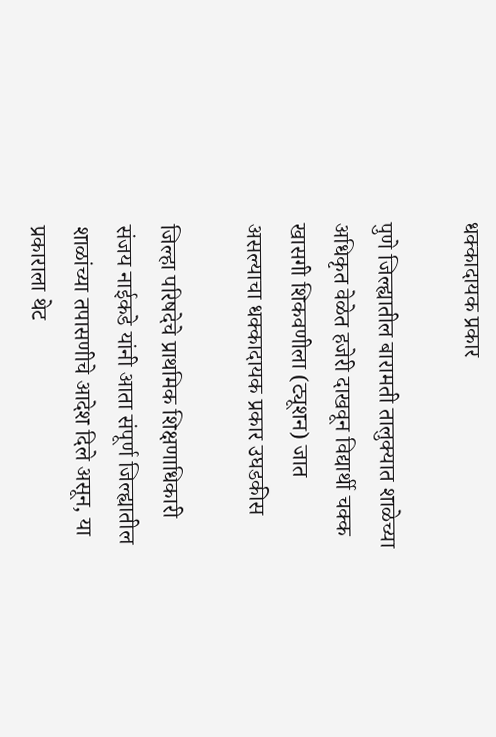धक्‍कादायक प्रकार

पुणे जिल्ह्यातील बारामती तालुक्यात शाळेच्या अधिकृत वेळेत हजेरी दाखवून विद्यार्थी चक्क खासगी शिकवणीला (ट्यूशन) जात असल्याचा धक्कादायक प्रकार उघडकीस

जिल्हा परिषदेचे प्राथमिक शिक्षणाधिकारी संजय नाईकडे यांनी आता संपूर्ण जिल्ह्यातील शाळांच्या तपासणीचे आदेश दिले असून, या प्रकाराला थेट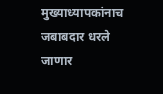मुख्याध्यापकांनाच जबाबदार धरले जाणार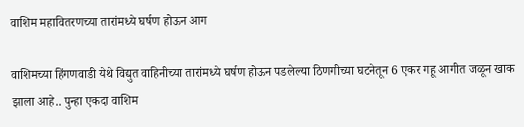वाशिम महावितरणच्या तारांमध्ये घर्षण होऊन आग

वाशिमच्या हिंगणवाडी येथे विद्युत वाहिनीच्या तारांमध्ये घर्षण होऊन पडलेल्या ठिणगीच्या घटनेतून 6 एकर गहू आगीत जळून खाक झाला आहे.. पुन्हा एकदा वाशिम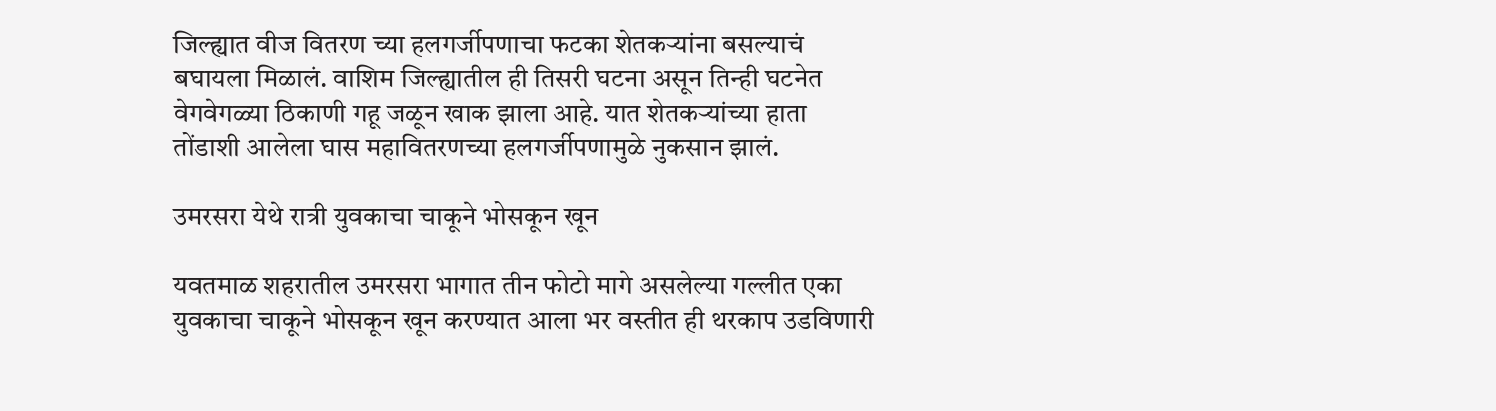जिल्ह्यात वीज वितरण च्या हलगर्जीपणाचा फटका शेतकऱ्यांना बसल्याचं बघायला मिळालं. वाशिम जिल्ह्यातील ही तिसरी घटना असून तिन्ही घटनेत वेगवेगळ्या ठिकाणी गहू जळून खाक झाला आहे. यात शेतकऱ्यांच्या हाता तोंडाशी आलेला घास महावितरणच्या हलगर्जीपणामुळे नुकसान झालं.

उमरसरा येथे रात्री युवकाचा चाकूने भोसकून खून

यवतमाळ शहरातील उमरसरा भागात तीन फोटो मागे असलेल्या गल्लीत एका युवकाचा चाकूने भोसकून खून करण्यात आला भर वस्तीत ही थरकाप उडविणारी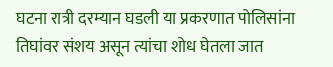घटना रात्री दरम्यान घडली या प्रकरणात पोलिसांना तिघांवर संशय असून त्यांचा शोध घेतला जात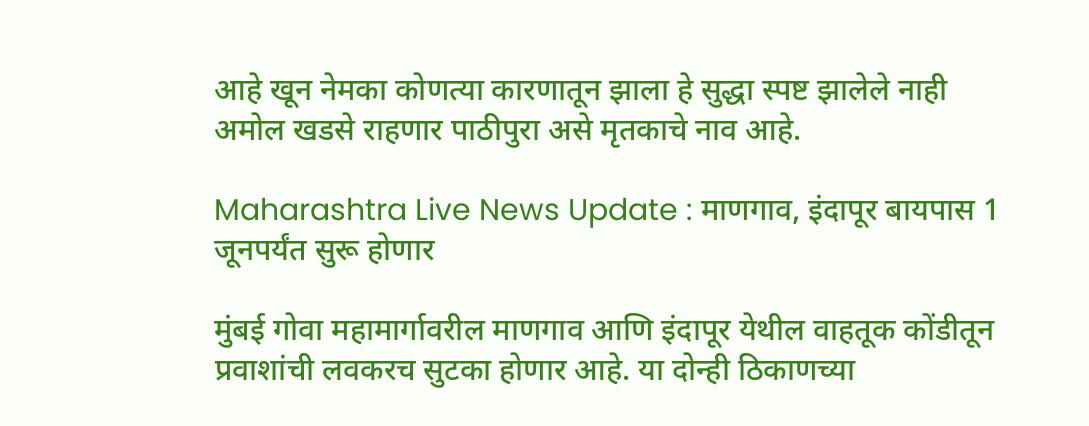आहे खून नेमका कोणत्या कारणातून झाला हे सुद्धा स्पष्ट झालेले नाही अमोल खडसे राहणार पाठीपुरा असे मृतकाचे नाव आहे.

Maharashtra Live News Update : माणगाव, इंदापूर बायपास 1 जूनपर्यंत सुरू होणार

मुंबई गोवा महामार्गावरील माणगाव आणि इंदापूर येथील वाहतूक कोंडीतून प्रवाशांची लवकरच सुटका होणार आहे. या दोन्‍ही ठिकाणच्‍या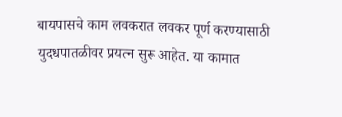बायपासचे काम लवकरात लवकर पूर्ण करण्‍यासाठी युदधपातळीवर प्रयत्‍न सुरू आहेत. या कामात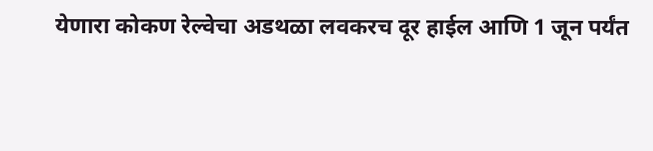येणारा कोकण रेल्‍वेचा अडथळा लवकरच दूर हाईल आणि 1 जून पर्यंत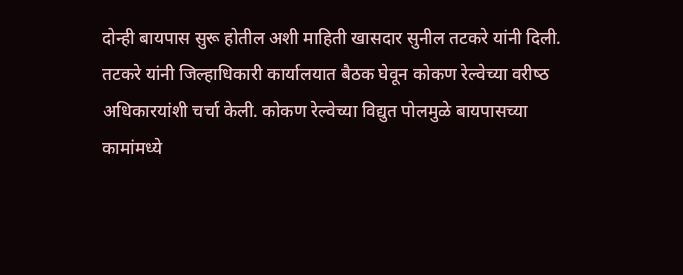दोन्‍ही बायपास सुरू होतील अशी माहिती खासदार सुनील तटकरे यांनी दिली. तटकरे यांनी जिल्‍हाधिकारी कार्यालयात बैठक घेवून कोकण रेल्‍वेच्‍या वरीष्‍ठ अधिकारयांशी चर्चा केली. कोकण रेल्‍वेच्‍या विद्युत पोलमुळे बायपासच्‍या कामांमध्‍ये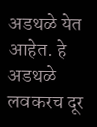अडथळे येत आहेत. हे अडथळे लवकरच दूर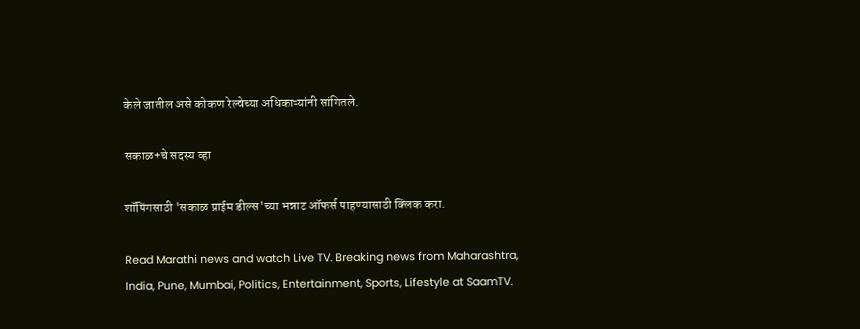केले जातील असे कोकण रेल्‍वेच्‍या अधिकाऱ्यांनी सांगितले.

सकाळ+चे सदस्य व्हा

शॉपिंगसाठी 'सकाळ प्राईम डील्स'च्या भन्नाट ऑफर्स पाहण्यासाठी क्लिक करा.

Read Marathi news and watch Live TV. Breaking news from Maharashtra, India, Pune, Mumbai, Politics, Entertainment, Sports, Lifestyle at SaamTV.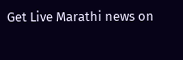Get Live Marathi news on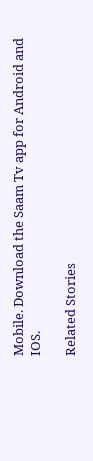Mobile. Download the Saam Tv app for Android and IOS.

Related Stories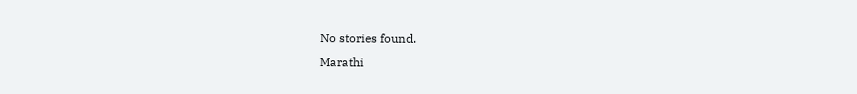No stories found.
Marathi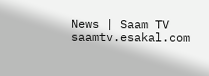News | Saam TV
saamtv.esakal.com